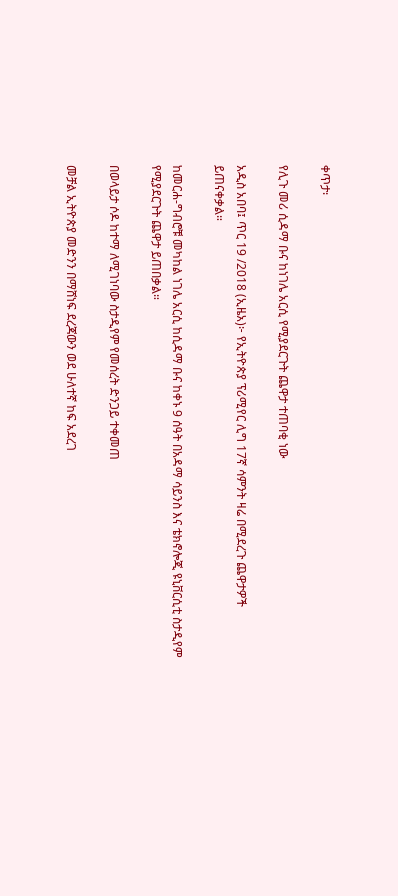ቀጥታ፡

የሊጉ መሪ ሲዳማ ቡና ከነገሌ አርሲ የሚያደርጉት ጨዋታ ተጠባቂ ነው

አዲስ አበባ፤ ጥር 19 /2018 (ኢዜአ)፦ የኢትዮጵያ ፕሪሚየር ሊግ 17ኛ ሳምንት ዛሬ በሚደረጉ ጨዋታዎች ይጠናቀቃል።

ከመርሐ-ግብሮቹ መካከል ነገሌ አርሲ ከሲዳማ ቡና ከቀኑ 9 ሰዓት በአዳማ ሳይንስ እና ቴክኖሎጂ ዩኒቨርሲቲ ስታዲየም የሚያደርጉት ጨዋታ ይጠበቃል።

በወላይታ ሶዶ ከተማ ለሚገነባው ስታዲየም የመሰረት ድንጋይ ተቀመጠ

መቻል ኢትዮጵያ መድንን በማሸነፍ ደረጃውን ወደ ሁለተኛ ከፍ አደረገ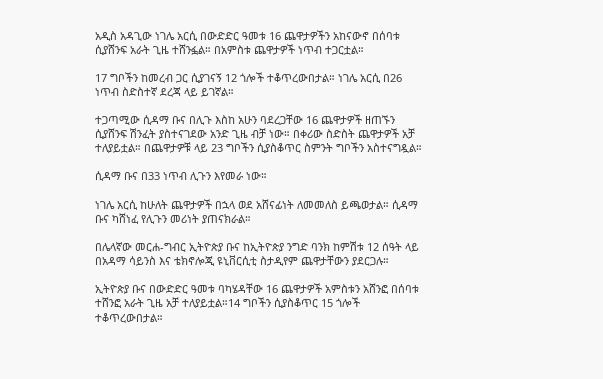አዲስ አዳጊው ነገሌ አርሲ በውድድር ዓመቱ 16 ጨዋታዎችን አከናውኖ በሰባቱ ሲያሸንፍ አራት ጊዜ ተሸንፏል። በአምስቱ ጨዋታዎች ነጥብ ተጋርቷል።

17 ግቦችን ከመረብ ጋር ሲያገናኝ 12 ጎሎች ተቆጥረውበታል። ነገሌ አርሲ በ26 ነጥብ ስድስተኛ ደረጃ ላይ ይገኛል።

ተጋጣሚው ሲዳማ ቡና በሊጉ እስከ አሁን ባደረጋቸው 16 ጨዋታዎች ዘጠኙን ሲያሸንፍ ሽንፈት ያስተናገደው አንድ ጊዜ ብቻ ነው። በቀሪው ስድስት ጨዋታዎች አቻ ተለያይቷል። በጨዋታዎቹ ላይ 23 ግቦችን ሲያስቆጥር ስምንት ግቦችን አስተናግዷል።

ሲዳማ ቡና በ33 ነጥብ ሊጉን እየመራ ነው።

ነገሌ አርሲ ከሁለት ጨዋታዎች በኋላ ወደ አሸናፊነት ለመመለስ ይጫወታል። ሲዳማ ቡና ካሸነፈ የሊጉን መሪነት ያጠናክራል።

በሌላኛው መርሐ-ግብር ኢትዮጵያ ቡና ከኢትዮጵያ ንግድ ባንክ ከምሽቱ 12 ሰዓት ላይ በአዳማ ሳይንስ እና ቴክኖሎጂ ዩኒቨርሲቲ ስታዲየም ጨዋታቸውን ያደርጋሉ።

ኢትዮጵያ ቡና በውድድር ዓመቱ ባካሄዳቸው 16 ጨዋታዎች አምስቱን አሸንፎ በሰባቱ ተሸንፎ አራት ጊዜ አቻ ተለያይቷል።14 ግቦችን ሲያስቆጥር 15 ጎሎች ተቆጥረውበታል።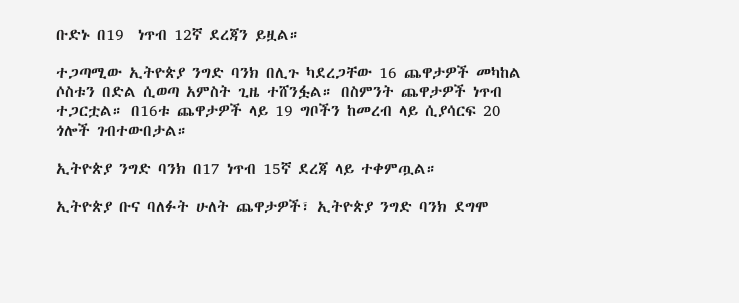ቡድኑ በ19  ነጥብ 12ኛ ደረጃን ይዟል።

ተጋጣሚው ኢትዮጵያ ንግድ ባንክ በሊጉ ካደረጋቸው 16 ጨዋታዎች መካከል ሶስቱን በድል ሲወጣ አምስት ጊዜ ተሸንፏል። በስምንት ጨዋታዎች ነጥብ ተጋርቷል። በ16ቱ ጨዋታዎች ላይ 19 ግቦችን ከመረብ ላይ ሲያሳርፍ 20 ጎሎች ገብተውበታል።

ኢትዮጵያ ንግድ ባንክ በ17 ነጥብ 15ኛ ደረጃ ላይ ተቀምጧል።

ኢትዮጵያ ቡና ባለፉት ሁለት ጨዋታዎች፣ ኢትዮጵያ ንግድ ባንክ ደግሞ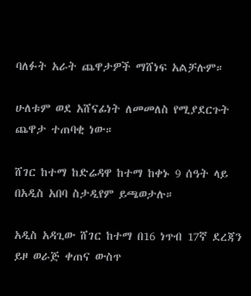ባለፉት አራት ጨዋታዎች ማሸነፍ አልቻሉም።

ሁለቱም ወደ አሸናፊነት ለመመለስ የሚያደርጉት ጨዋታ ተጠባቂ ነው።

ሸገር ከተማ ከድሬዳዋ ከተማ ከቀኑ 9 ሰዓት ላይ በአዲስ አበባ ስታዲየም ይጫወታሉ።

አዲስ አዳጊው ሸገር ከተማ በ16 ነጥብ 17ኛ ደረጃን ይዞ ወራጅ ቀጠና ውስጥ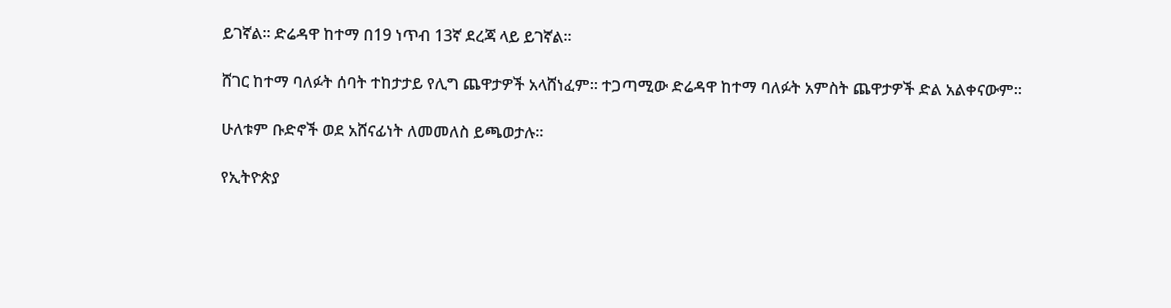ይገኛል። ድሬዳዋ ከተማ በ19 ነጥብ 13ኛ ደረጃ ላይ ይገኛል።

ሸገር ከተማ ባለፉት ሰባት ተከታታይ የሊግ ጨዋታዎች አላሸነፈም። ተጋጣሚው ድሬዳዋ ከተማ ባለፉት አምስት ጨዋታዎች ድል አልቀናውም።

ሁለቱም ቡድኖች ወደ አሸናፊነት ለመመለስ ይጫወታሉ።

የኢትዮጵያ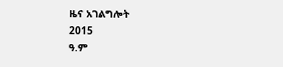ዜና አገልግሎት
2015
ዓ.ም